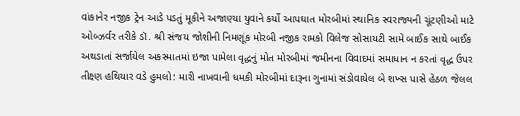વાંકાનેર નજીક ટ્રેન આડે પડતું મૂકીને અજાણ્યા યુવાને કર્યો આપઘાત મોરબીમાં સ્થાનિક સ્વરાજ્યની ચૂંટણીઓ માટે ઓબ્ઝર્વર તરીકે ડૉ. શ્રી સંજય જોશીની નિમણૂંક મોરબી નજીક રામકો વિલેજ સોસાયટી સામે બાઈક સાથે બાઈક અથડાતાં સર્જાયેલ અકસ્માતમાં ઇજા પામેલા વૃદ્ધનું મોત મોરબીમાં જમીનના વિવાદમાં સમાધાન ન કરતાં વૃદ્ધ ઉપર તીક્ષ્ણ હથિયાર વડે હુમલો: મારી નાખવાની ધમકી મોરબીમાં દારૂના ગુનામાં સંડોવાયેલ બે શખ્સ પાસે હેઠળ જેલલ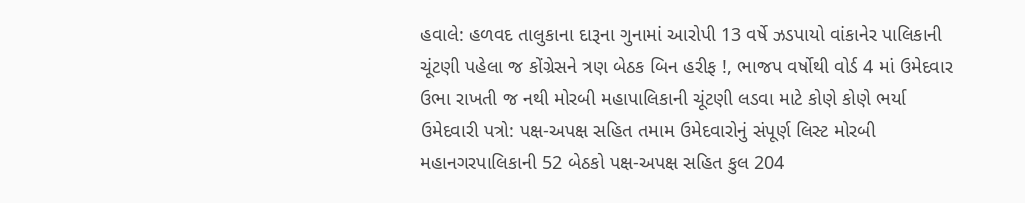હવાલે: હળવદ તાલુકાના દારૂના ગુનામાં આરોપી 13 વર્ષે ઝડપાયો વાંકાનેર પાલિકાની ચૂંટણી પહેલા જ કોંગ્રેસને ત્રણ બેઠક બિન હરીફ !, ભાજપ વર્ષોથી વોર્ડ 4 માં ઉમેદવાર ઉભા રાખતી જ નથી મોરબી મહાપાલિકાની ચૂંટણી લડવા માટે કોણે કોણે ભર્યા ઉમેદવારી પત્રો: પક્ષ-અપક્ષ સહિત તમામ ઉમેદવારોનું સંપૂર્ણ લિસ્ટ મોરબી મહાનગરપાલિકાની 52 બેઠકો પક્ષ-અપક્ષ સહિત કુલ 204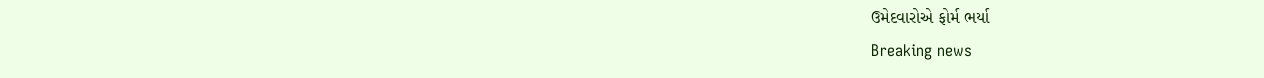ઉમેદવારોએ ફોર્મ ભર્યા
Breaking news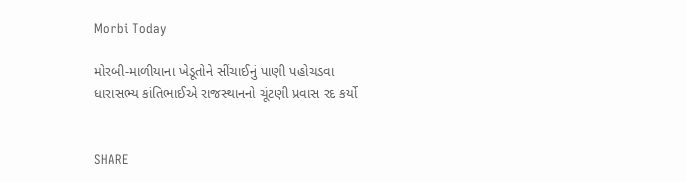Morbi Today

મોરબી-માળીયાના ખેડૂતોને સીંચાઈનું પાણી પહોચડવા ધારાસભ્ય કાંતિભાઈએ રાજસ્થાનનો ચૂંટણી પ્રવાસ રદ કર્યો


SHARE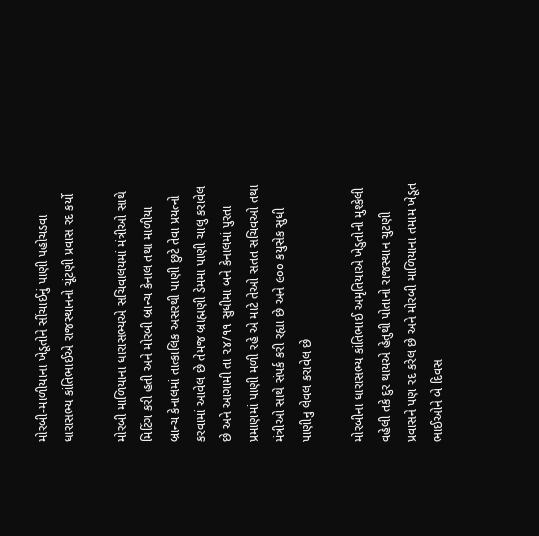મોરબી-માળીયાના ખેડૂતોને સીંચાઈનું પાણી પહોચડવા ધારાસભ્ય કાંતિભાઈએ રાજસ્થાનનો ચૂંટણી પ્રવાસ રદ કર્યો

મોરબી માળિયાના ધારાસભ્યએ સચિવાલયમાં મંત્રીઓ સાથે મિટિંગ કરી હતી અને મોરબી બ્રાન્ચ કેનાલ તથા માળીયા બ્રાન્ચ કેનાલમાં તાત્કાલિક અસરથી પાણી છુટે તેવા પ્રયત્નો કરવામાં આવેલ છે તેમજ બ્રાહ્મણી ડેમમા પાણી ચાલુ કરાવેલ છે અને આગામી તા ૨૪/૧૧ સુધીમા બને કેનાલમાં પુરતા પ્રમાણમાં પાણી મળી રહે એ માટે તેઓ સતત સચિવઓ તથા મંત્રીઓ સાથે સંપર્ક કરી રહ્યા છે અને ૯૦૦ કયુસેક સુધી પાણીનુ લેવલ કરાવેલ છે

મોરબીના ધારાસભ્ય કાંતિભાઈ અમૃતિયાએ ખેડુતોની મુશ્કેલી વહેલી તકે દુર થાયએ હેતુથી પોતાનો રાજસ્થાન ચુટણી પ્રવાસને પણ રદ કરેલ છે અને મોરબી માળિયાના તમામ ખેડૂત ભાઈઓને બે દિવસ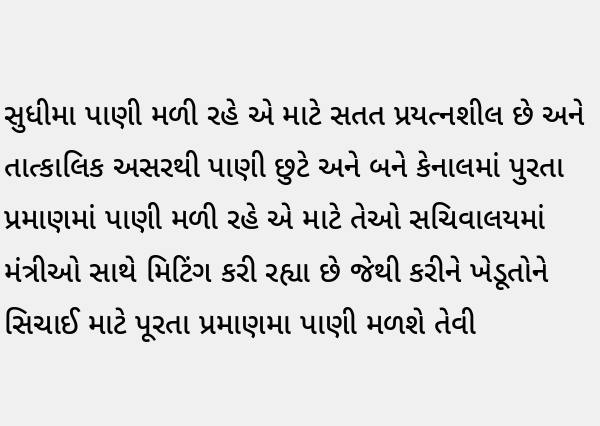સુધીમા પાણી મળી રહે એ માટે સતત પ્રયત્નશીલ છે અને તાત્કાલિક અસરથી પાણી છુટે અને બને કેનાલમાં પુરતા પ્રમાણમાં પાણી મળી રહે એ માટે તેઓ સચિવાલયમાં મંત્રીઓ સાથે મિટિંગ કરી રહ્યા છે જેથી કરીને ખેડૂતોને સિચાઈ માટે પૂરતા પ્રમાણમા પાણી મળશે તેવી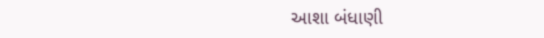આશા બંધાણી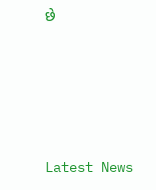છે






Latest News